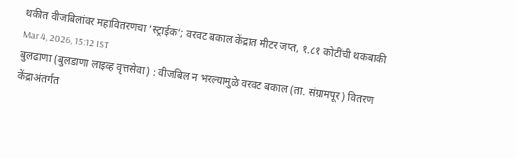थकीत वीजबिलांवर महावितरणचा ‘स्ट्राईक’; वरवट बकाल केंद्रात मीटर जप्त, १.८१ कोटींची थकबाकी
Mar 4, 2026, 15:12 IST
बुलढाणा (बुलडाणा लाइव्ह वृत्तसेवा) : वीजबिल न भरल्यामुळे वरवट बकाल (ता. संग्रामपूर) वितरण केंद्राअंतर्गत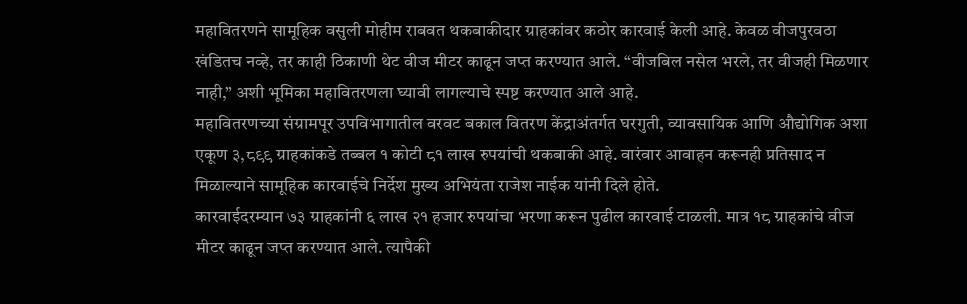महावितरणने सामूहिक वसुली मोहीम राबवत थकबाकीदार ग्राहकांवर कठोर कारवाई केली आहे. केवळ वीजपुरवठा खंडितच नव्हे, तर काही ठिकाणी थेट वीज मीटर काढून जप्त करण्यात आले. “वीजबिल नसेल भरले, तर वीजही मिळणार नाही,” अशी भूमिका महावितरणला घ्यावी लागल्याचे स्पष्ट करण्यात आले आहे.
महावितरणच्या संग्रामपूर उपविभागातील वरवट बकाल वितरण केंद्राअंतर्गत घरगुती, व्यावसायिक आणि औद्योगिक अशा एकूण ३,८९९ ग्राहकांकडे तब्बल १ कोटी ८१ लाख रुपयांची थकबाकी आहे. वारंवार आवाहन करूनही प्रतिसाद न मिळाल्याने सामूहिक कारवाईचे निर्देश मुख्य अभियंता राजेश नाईक यांनी दिले होते.
कारवाईदरम्यान ७३ ग्राहकांनी ६ लाख २१ हजार रुपयांचा भरणा करून पुढील कारवाई टाळली. मात्र १८ ग्राहकांचे वीज मीटर काढून जप्त करण्यात आले. त्यापैकी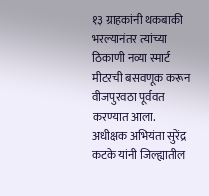१३ ग्राहकांनी थकबाकी भरल्यानंतर त्यांच्या ठिकाणी नव्या स्मार्ट मीटरची बसवणूक करून वीजपुरवठा पूर्ववत करण्यात आला.
अधीक्षक अभियंता सुरेंद्र कटके यांनी जिल्ह्यातील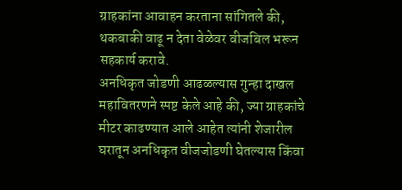ग्राहकांना आवाहन करताना सांगितले की, थकबाकी वाढू न देता वेळेवर वीजबिल भरून सहकार्य करावे.
अनधिकृत जोडणी आढळल्यास गुन्हा दाखल
महावितरणने स्पष्ट केले आहे की, ज्या ग्राहकांचे मीटर काढण्यात आले आहेत त्यांनी शेजारील घरातून अनधिकृत वीजजोडणी घेतल्यास किंवा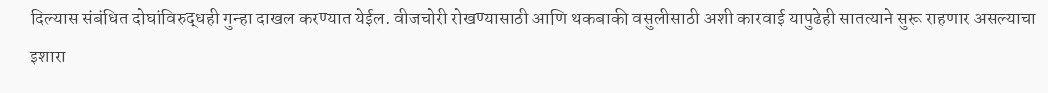दिल्यास संबंधित दोघांविरुद्धही गुन्हा दाखल करण्यात येईल. वीजचोरी रोखण्यासाठी आणि थकबाकी वसुलीसाठी अशी कारवाई यापुढेही सातत्याने सुरू राहणार असल्याचा इशारा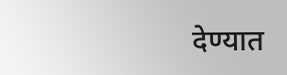देण्यात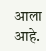आला आहे.